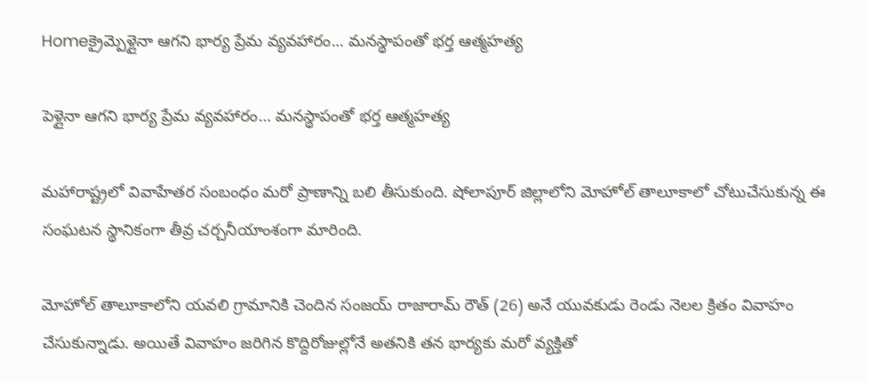Homeక్రైమ్పెళ్లైనా ఆగని భార్య ప్రేమ వ్యవహారం... మనస్థాపంతో భర్త ఆత్మహత్య

పెళ్లైనా ఆగని భార్య ప్రేమ వ్యవహారం… మనస్థాపంతో భర్త ఆత్మహత్య

మహారాష్ట్రలో వివాహేతర సంబంధం మరో ప్రాణాన్ని బలి తీసుకుంది. షోలాపూర్ జిల్లాలోని మోహోల్ తాలూకాలో చోటుచేసుకున్న ఈ సంఘటన స్థానికంగా తీవ్ర చర్చనీయాంశంగా మారింది.

మోహోల్ తాలూకాలోని యవలి గ్రామానికి చెందిన సంజయ్ రాజారామ్ రౌత్ (26) అనే యువకుడు రెండు నెలల క్రితం వివాహం చేసుకున్నాడు. అయితే వివాహం జరిగిన కొద్దిరోజుల్లోనే అతనికి తన భార్యకు మరో వ్యక్తితో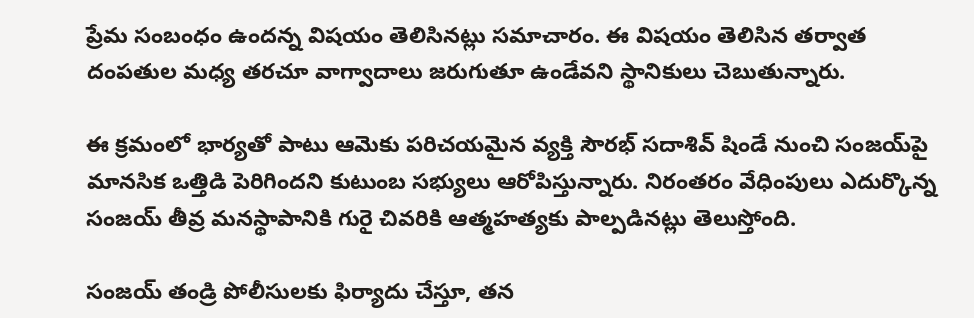ప్రేమ సంబంధం ఉందన్న విషయం తెలిసినట్లు సమాచారం. ఈ విషయం తెలిసిన తర్వాత దంపతుల మధ్య తరచూ వాగ్వాదాలు జరుగుతూ ఉండేవని స్థానికులు చెబుతున్నారు.

ఈ క్రమంలో భార్యతో పాటు ఆమెకు పరిచయమైన వ్యక్తి సౌరభ్ సదాశివ్ షిండే నుంచి సంజయ్‌పై మానసిక ఒత్తిడి పెరిగిందని కుటుంబ సభ్యులు ఆరోపిస్తున్నారు. నిరంతరం వేధింపులు ఎదుర్కొన్న సంజయ్ తీవ్ర మనస్థాపానికి గురై చివరికి ఆత్మహత్యకు పాల్పడినట్లు తెలుస్తోంది.

సంజయ్ తండ్రి పోలీసులకు ఫిర్యాదు చేస్తూ, తన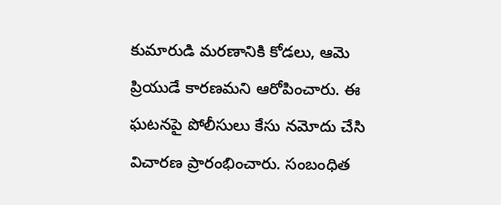కుమారుడి మరణానికి కోడలు, ఆమె ప్రియుడే కారణమని ఆరోపించారు. ఈ ఘటనపై పోలీసులు కేసు నమోదు చేసి విచారణ ప్రారంభించారు. సంబంధిత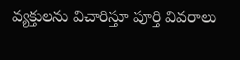వ్యక్తులను విచారిస్తూ పూర్తి వివరాలు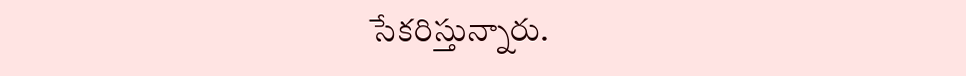సేకరిస్తున్నారు.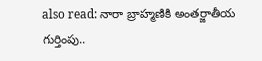also read: నారా బ్రాహ్మణికి అంతర్జాతీయ గుర్తింపు..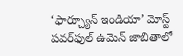‘ఫార్చ్యూన్ ఇండియా’ మోస్ట్ పవర్‌ఫుల్ ఉమెన్ జాబితాలో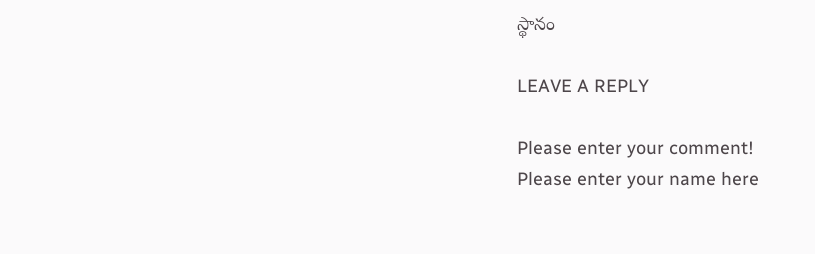స్థానం

LEAVE A REPLY

Please enter your comment!
Please enter your name here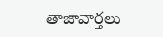తాజావార్తలు